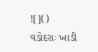![]()
વડોદરાઃ ખાડી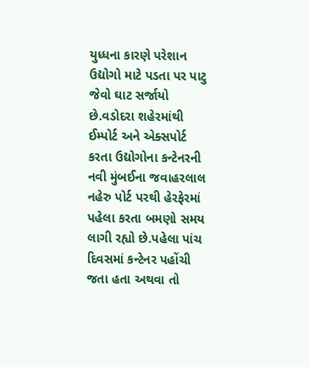યુધ્ધના કારણે પરેશાન ઉદ્યોગો માટે પડતા પર પાટુ જેવો ઘાટ સર્જાયો છે.વડોદરા શહેરમાંથી ઈમ્પોર્ટ અને એક્સપોર્ટ કરતા ઉદ્યોગોના કન્ટેનરની નવી મુંબઈના જવાહરલાલ નહેરુ પોર્ટ પરથી હેરફેરમાં પહેલા કરતા બમણો સમય લાગી રહ્યો છે.પહેલા પાંચ દિવસમાં કન્ટેનર પહોંચી જતા હતા અથવા તો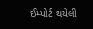ઈમ્પોર્ટ થયેલી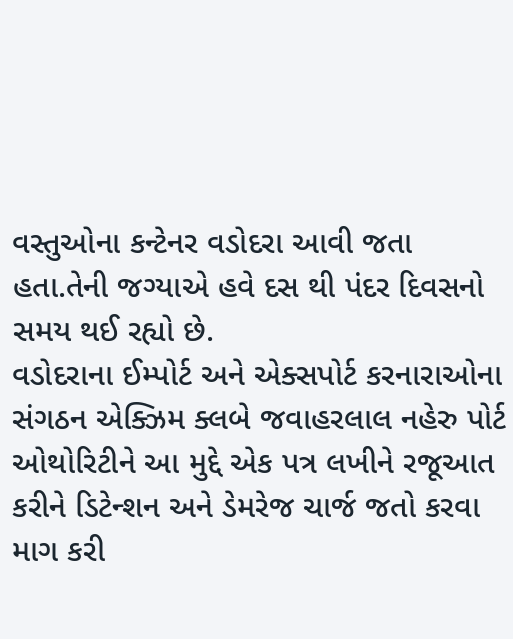વસ્તુઓના કન્ટેનર વડોદરા આવી જતા હતા.તેની જગ્યાએ હવે દસ થી પંદર દિવસનો સમય થઈ રહ્યો છે.
વડોદરાના ઈમ્પોર્ટ અને એક્સપોર્ટ કરનારાઓના સંગઠન એક્ઝિમ ક્લબે જવાહરલાલ નહેરુ પોર્ટ ઓથોરિટીને આ મુદ્દે એક પત્ર લખીને રજૂઆત કરીને ડિટેન્શન અને ડેમરેજ ચાર્જ જતો કરવા માગ કરી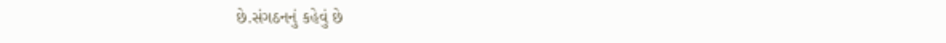છે.સંગઠનનું કહેવું છે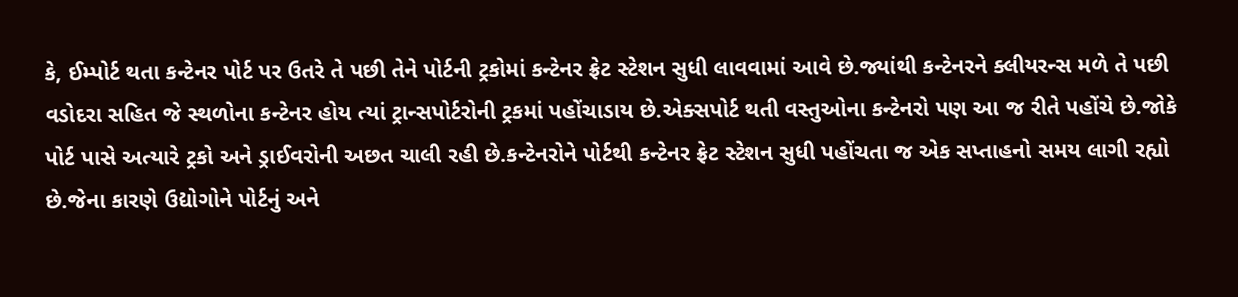કે, ઈમ્પોર્ટ થતા કન્ટેનર પોર્ટ પર ઉતરે તે પછી તેને પોર્ટની ટ્રકોમાં કન્ટેનર ફ્રેટ સ્ટેશન સુધી લાવવામાં આવે છે.જ્યાંથી કન્ટેનરને ક્લીયરન્સ મળે તે પછી વડોદરા સહિત જે સ્થળોના કન્ટેનર હોય ત્યાં ટ્રાન્સપોર્ટરોની ટ્રકમાં પહોંચાડાય છે.એક્સપોર્ટ થતી વસ્તુઓના કન્ટેનરો પણ આ જ રીતે પહોંચે છે.જોકે પોર્ટ પાસે અત્યારે ટ્રકો અને ડ્રાઈવરોની અછત ચાલી રહી છે.કન્ટેનરોને પોર્ટથી કન્ટેનર ફ્રેટ સ્ટેશન સુધી પહોંચતા જ એક સપ્તાહનો સમય લાગી રહ્યો છે.જેના કારણે ઉદ્યોગોને પોર્ટનું અને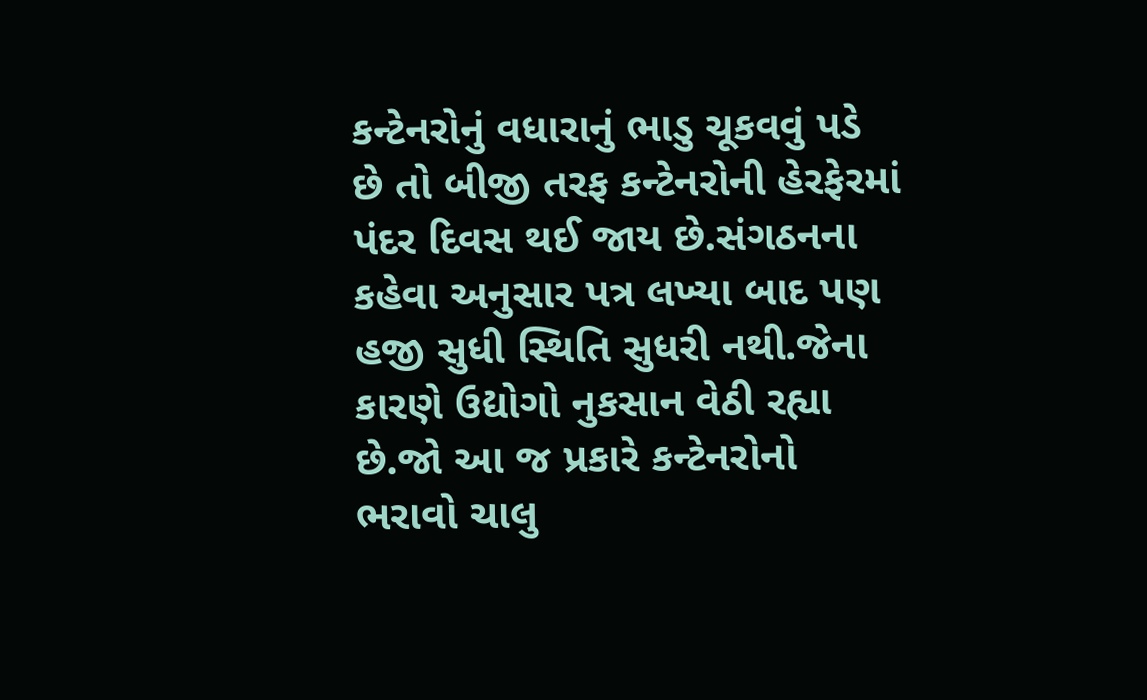કન્ટેનરોનું વધારાનું ભાડુ ચૂકવવું પડે છે તો બીજી તરફ કન્ટેનરોની હેરફેરમાં પંદર દિવસ થઈ જાય છે.સંગઠનના કહેવા અનુસાર પત્ર લખ્યા બાદ પણ હજી સુધી સ્થિતિ સુધરી નથી.જેના કારણે ઉદ્યોગો નુકસાન વેઠી રહ્યા છે.જો આ જ પ્રકારે કન્ટેનરોનો ભરાવો ચાલુ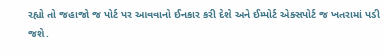રહ્યો તો જહાજો જ પોર્ટ પર આવવાનો ઈનકાર કરી દેશે અને ઈમ્પોર્ટ એક્સપોર્ટ જ ખતરામાં પડી જશે.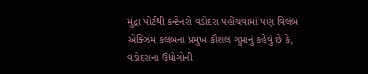મુંદ્રા પોર્ટથી કન્ટેનરો વડોદરા પહોંચવામાં પણ વિલંબ
એક્ઝિમ કલબના પ્રમુખ કૌશલ ગુપ્તાનું કહેવું છે કે, વડોદરાના ઉદ્યોગોની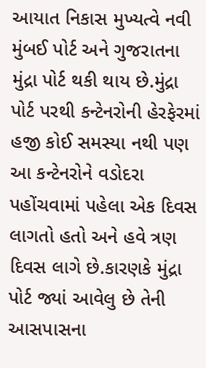આયાત નિકાસ મુખ્યત્વે નવી મુંબઈ પોર્ટ અને ગુજરાતના મુંદ્રા પોર્ટ થકી થાય છે.મુંદ્રા પોર્ટ પરથી કન્ટેનરોની હેરફેરમાં હજી કોઈ સમસ્યા નથી પણ આ કન્ટેનરોને વડોદરા પહોંચવામાં પહેલા એક દિવસ લાગતો હતો અને હવે ત્રણ દિવસ લાગે છે.કારણકે મુંદ્રા પોર્ટ જ્યાં આવેલુ છે તેની આસપાસના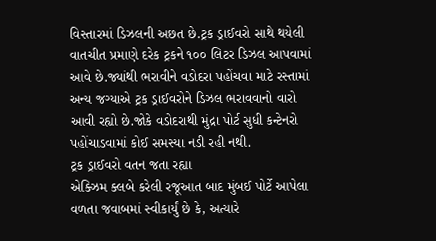વિસ્તારમાં ડિઝલની અછત છે.ટ્રક ડ્રાઈવરો સાથે થયેલી વાતચીત પ્રમાણે દરેક ટ્રકને ૧૦૦ લિટર ડિઝલ આપવામાં આવે છે.જ્યાંથી ભરાવીને વડોદરા પહોંચવા માટે રસ્તામાં અન્ય જગ્યાએ ટ્રક ડ્રાઈવરોને ડિઝલ ભરાવવાનો વારો આવી રહ્યો છે.જોકે વડોદરાથી મુંદ્રા પોર્ટ સુધી કન્ટેનરો પહોંચાડવામાં કોઈ સમસ્યા નડી રહી નથી.
ટ્રક ડ્રાઈવરો વતન જતા રહ્યા
એક્ઝિમ ક્લબે કરેલી રજૂઆત બાદ મુંબઈ પોર્ટે આપેલા વળતા જવાબમાં સ્વીકાર્યું છે કે, અત્યારે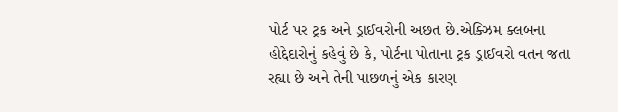પોર્ટ પર ટ્રક અને ડ્રાઈવરોની અછત છે.એક્ઝિમ ક્લબના હોદ્દેદારોનું કહેવું છે કે, પોર્ટના પોતાના ટ્રક ડ્રાઈવરો વતન જતા રહ્યા છે અને તેની પાછળનું એક કારણ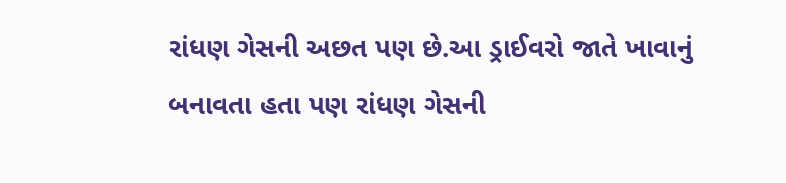રાંધણ ગેસની અછત પણ છે.આ ડ્રાઈવરો જાતે ખાવાનું બનાવતા હતા પણ રાંધણ ગેસની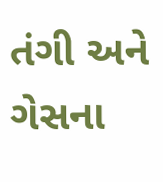તંગી અને ગેસના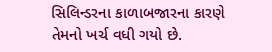સિલિન્ડરના કાળાબજારના કારણે તેમનો ખર્ચ વધી ગયો છે.